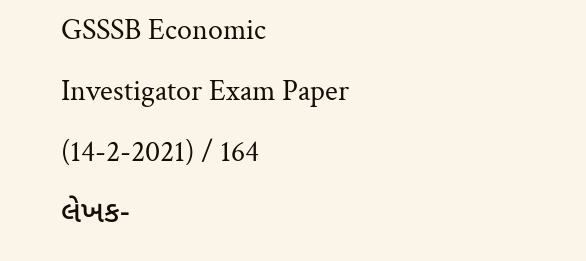GSSSB Economic Investigator Exam Paper (14-2-2021) / 164
લેખક-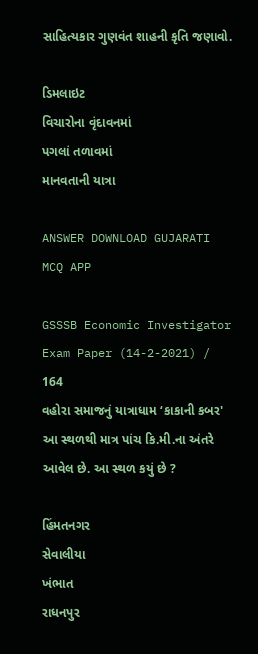સાહિત્યકાર ગુણવંત શાહની કૃતિ જણાવો.

ડિમલાઇટ
વિચારોના વૃંદાવનમાં
પગલાં તળાવમાં
માનવતાની યાત્રા

ANSWER DOWNLOAD GUJARATI MCQ APP

GSSSB Economic Investigator Exam Paper (14-2-2021) / 164
વહોરા સમાજનું યાત્રાધામ ‘કાકાની કબર' આ સ્થળથી માત્ર પાંચ કિ.મી.ના અંતરે આવેલ છે. આ સ્થળ કયું છે ?

હિંમતનગર
સેવાલીયા
ખંભાત
રાધનપુર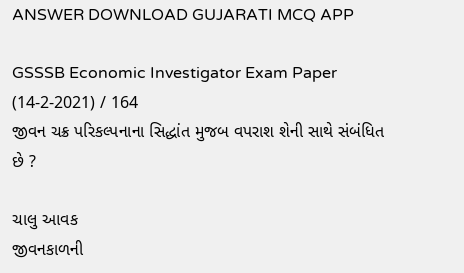ANSWER DOWNLOAD GUJARATI MCQ APP

GSSSB Economic Investigator Exam Paper (14-2-2021) / 164
જીવન ચક્ર પરિકલ્પનાના સિદ્ધાંત મુજબ વપરાશ શેની સાથે સંબંધિત છે ?

ચાલુ આવક
જીવનકાળની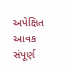અપેક્ષિત આવક
સંપૂર્ણ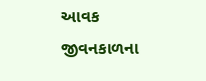આવક
જીવનકાળના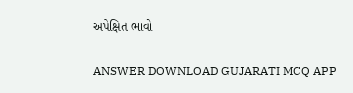અપેક્ષિત ભાવો

ANSWER DOWNLOAD GUJARATI MCQ APP